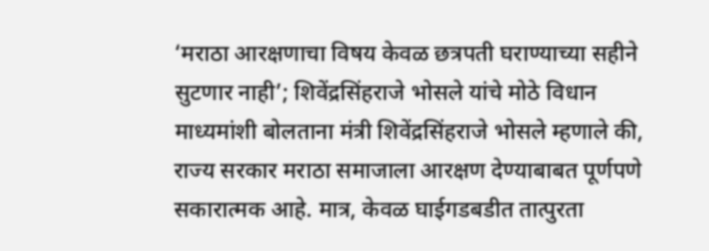‘मराठा आरक्षणाचा विषय केवळ छत्रपती घराण्याच्या सहीने सुटणार नाही’; शिवेंद्रसिंहराजे भोसले यांचे मोठे विधान
माध्यमांशी बोलताना मंत्री शिवेंद्रसिंहराजे भोसले म्हणाले की, राज्य सरकार मराठा समाजाला आरक्षण देण्याबाबत पूर्णपणे सकारात्मक आहे. मात्र, केवळ घाईगडबडीत तात्पुरता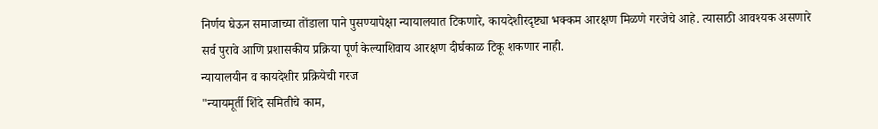निर्णय घेऊन समाजाच्या तोंडाला पाने पुसण्यापेक्षा न्यायालयात टिकणारे, कायदेशीरदृष्ट्या भक्कम आरक्षण मिळणे गरजेचे आहे. त्यासाठी आवश्यक असणारे सर्व पुरावे आणि प्रशासकीय प्रक्रिया पूर्ण केल्याशिवाय आरक्षण दीर्घकाळ टिकू शकणार नाही.
न्यायालयीन व कायदेशीर प्रक्रियेची गरज
"न्यायमूर्ती शिंदे समितीचे काम,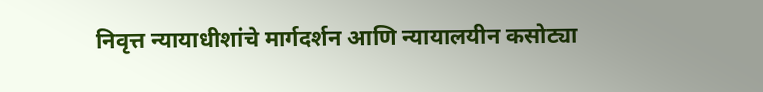निवृत्त न्यायाधीशांचे मार्गदर्शन आणि न्यायालयीन कसोट्या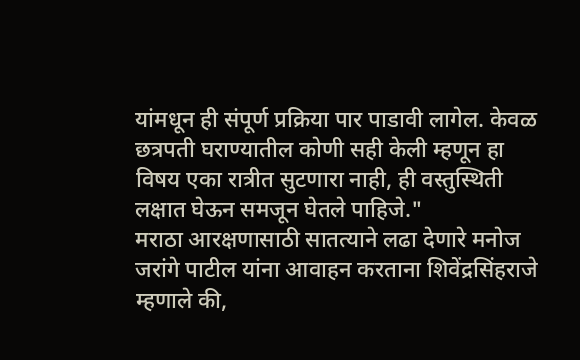यांमधून ही संपूर्ण प्रक्रिया पार पाडावी लागेल. केवळ छत्रपती घराण्यातील कोणी सही केली म्हणून हा विषय एका रात्रीत सुटणारा नाही, ही वस्तुस्थिती लक्षात घेऊन समजून घेतले पाहिजे."
मराठा आरक्षणासाठी सातत्याने लढा देणारे मनोज जरांगे पाटील यांना आवाहन करताना शिवेंद्रसिंहराजे म्हणाले की,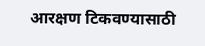आरक्षण टिकवण्यासाठी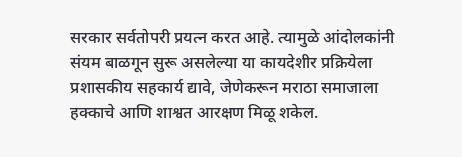सरकार सर्वतोपरी प्रयत्न करत आहे. त्यामुळे आंदोलकांनी संयम बाळगून सुरू असलेल्या या कायदेशीर प्रक्रियेला प्रशासकीय सहकार्य द्यावे, जेणेकरून मराठा समाजाला हक्काचे आणि शाश्वत आरक्षण मिळू शकेल.